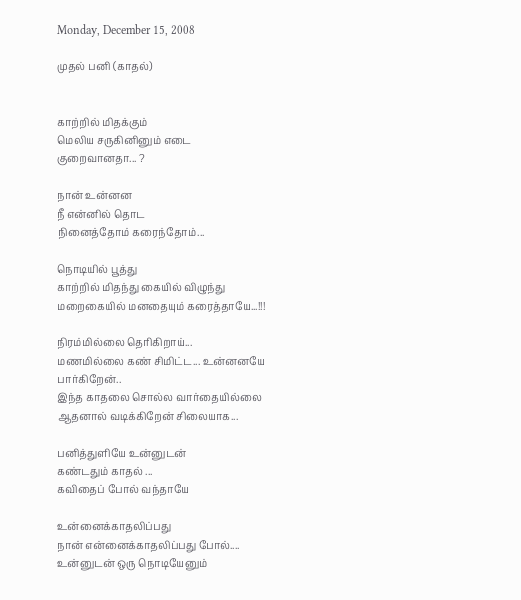Monday, December 15, 2008

முதல் பனி (காதல்)


காற்றில் மிதக்கும்
மெலிய சருகினினும் எடை
குறைவானதா... ?

நான் உன்னன
நீ என்னில் தொட‌
நினைத்தோம் கரைந்தோம்...

நொடியில் பூத்து
காற்றில் மிதந்து கையில் விழுந்து
மறைகையில் மனதையும் கரைத்தாயே...!!!

நிரம்மில்லை தெரிகிறாய்...
மணமில்லை கண் சிமிட்ட... உன்னனயே பார்கிறேன்..
இந்த காதலை சொல்ல வார்தையில்லை
ஆத‌னால் வடிக்கிறேன் சிலையாக...

பனித்துளியே உன்னுடன்
கண்டதும் காதல் ...
கவிதைப் போல் வந்தாயே

உன்னைக்காதலிப்பது ‍
நான் என்னைக்காதலிப்பது போல்....
உன்னுடன் ஒரு நொடியேனும்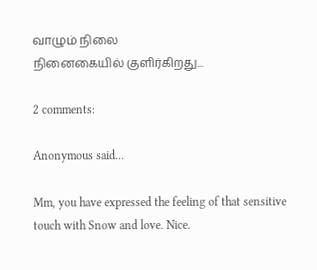வாழும் நிலை
நினைகையில் குளிர்கிறது...

2 comments:

Anonymous said...

Mm, you have expressed the feeling of that sensitive touch with Snow and love. Nice.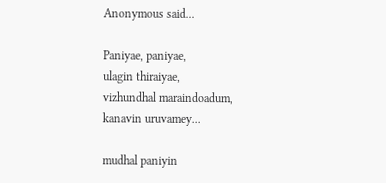Anonymous said...

Paniyae, paniyae,
ulagin thiraiyae,
vizhundhal maraindoadum,
kanavin uruvamey...

mudhal paniyin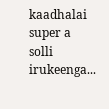kaadhalai super a solli irukeenga...